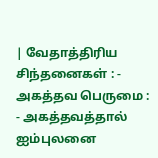| வேதாத்திரிய சிந்தனைகள் : - அகத்தவ பெருமை : - அகத்தவத்தால் ஐம்புலனை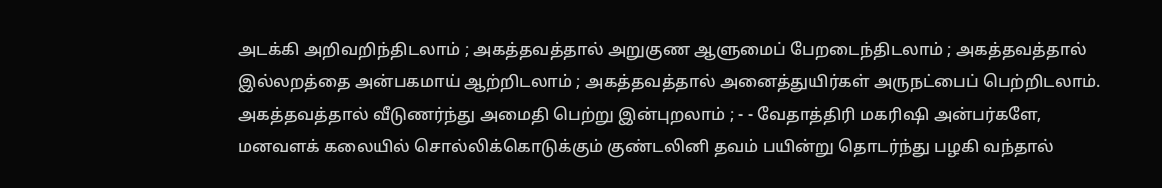அடக்கி அறிவறிந்திடலாம் ; அகத்தவத்தால் அறுகுண ஆளுமைப் பேறடைந்திடலாம் ; அகத்தவத்தால் இல்லறத்தை அன்பகமாய் ஆற்றிடலாம் ; அகத்தவத்தால் அனைத்துயிர்கள் அருநட்பைப் பெற்றிடலாம். அகத்தவத்தால் வீடுணர்ந்து அமைதி பெற்று இன்புறலாம் ; - - வேதாத்திரி மகரிஷி அன்பர்களே, மனவளக் கலையில் சொல்லிக்கொடுக்கும் குண்டலினி தவம் பயின்று தொடர்ந்து பழகி வந்தால்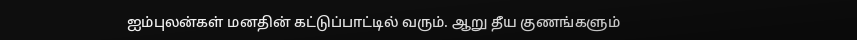ஐம்புலன்கள் மனதின் கட்டுப்பாட்டில் வரும். ஆறு தீய குணங்களும்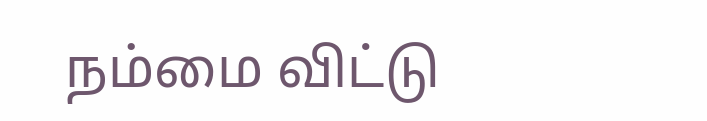நம்மை விட்டு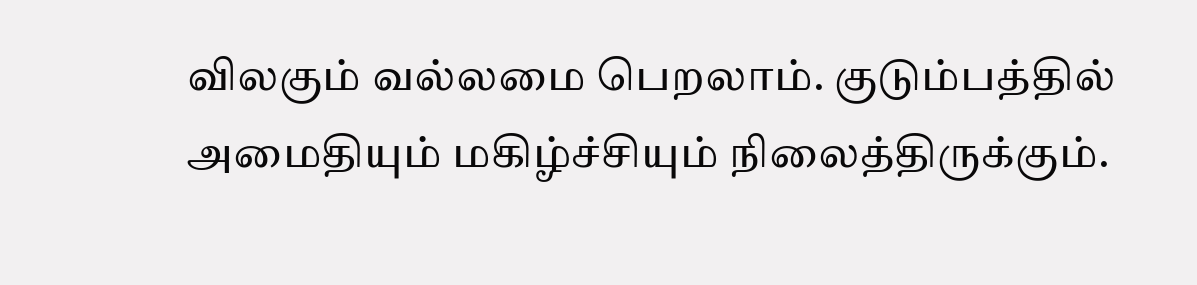விலகும் வல்லமை பெறலாம். குடும்பத்தில் அமைதியும் மகிழ்ச்சியும் நிலைத்திருக்கும்.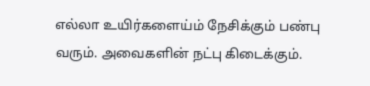எல்லா உயிர்களைய்ம் நேசிக்கும் பண்பு வரும். அவைகளின் நட்பு கிடைக்கும்.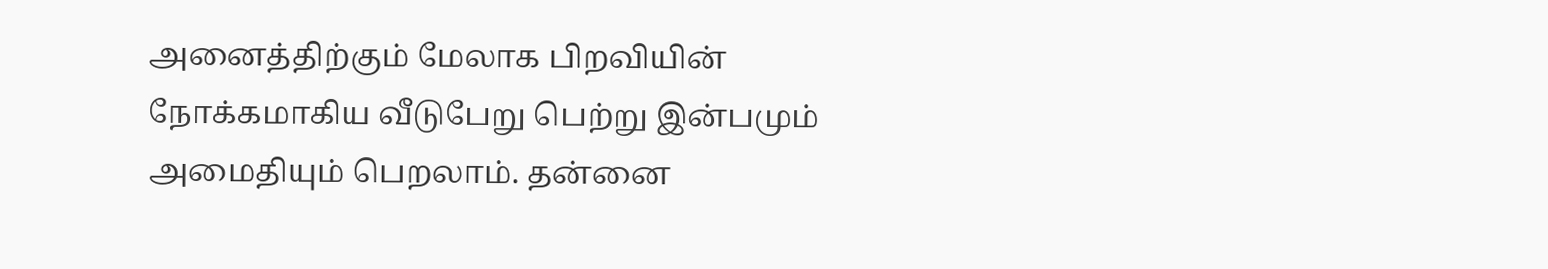அனைத்திற்கும் மேலாக பிறவியின் நோக்கமாகிய வீடுபேறு பெற்று இன்பமும் அமைதியும் பெறலாம். தன்னை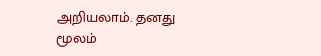அறியலாம். தனது மூலம்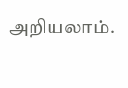அறியலாம்.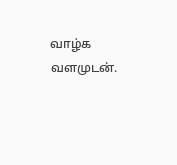வாழ்க வளமுடன்.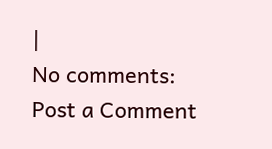|
No comments:
Post a Comment